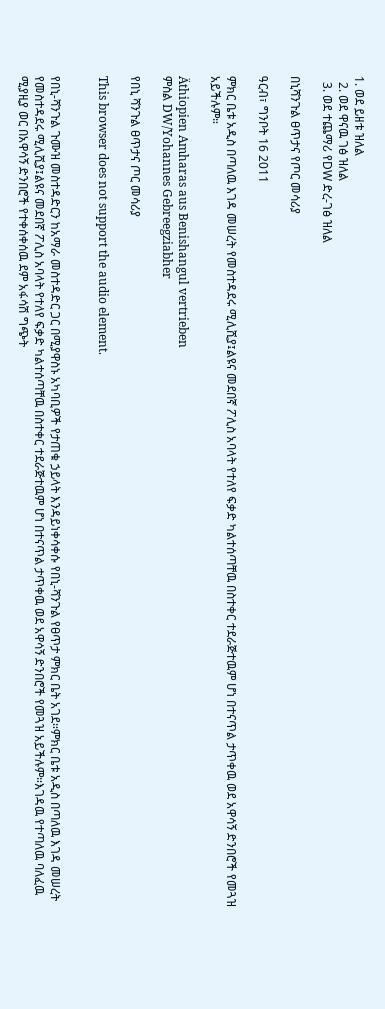1. ወደ ይዘቱ ዝለል
  2. ወደ ዋናዉ ገፅ ዝለል
  3. ወደ ተጨማሪ የDW ድረ-ገፅ ዝለል

በኒሻንጉል ፀጥታና የጦር መሳሪያ

ዓርብ፣ ግንቦት 16 2011

ምክር ቤቱ አዲስ በጣለዉ እገዳ መሠረት የመስተዳደሩ ሚሊሺያ፤ልዩና መደበኛ ፖሊስ አባላት የተለየ ፍቃድ ካልተሰጣቸዉ በስተቀር ተደራጅተዉም ሆነ በተናጥል ታጥቀዉ ወደ አዋሳኝ ድንበሮች የመጓዝ አይችሉም።

Äthiopien Amharas aus Benishangul vertrieben
ምስል DW/Yohannes Gebreegziabher

የበኒ ሻንጉል ፀጥታና ጦር መሳሪያ

This browser does not support the audio element.


የበኒ-ሻንጉል ጉሙዝ መስተዳድርን ከአማራ መስተዳድር ጋር በሚያዋስኑ አካባቢዎች የታጠቁ ኃይላት እንዳይነቀሳቀሱ የበኒ-ሻንጉል የፀጥታ ምክር ቤት አገደ።ምክር ቤቱ አዲስ በጣለዉ እገዳ መሠረት የመስተዳደሩ ሚሊሺያ፤ልዩና መደበኛ ፖሊስ አባላት የተለየ ፍቃድ ካልተሰጣቸዉ በስተቀር ተደራጅተዉም ሆነ በተናጥል ታጥቀዉ ወደ አዋሳኝ ድንበሮች የመጓዝ አይችሉም።እገዳዉ የተጣለዉ ባለፈዉ ሚያዚያ ወር በአዋሳኝ ድንበሮች የተቀሰቀሰዉ ደም አፋሳሽ ግጭት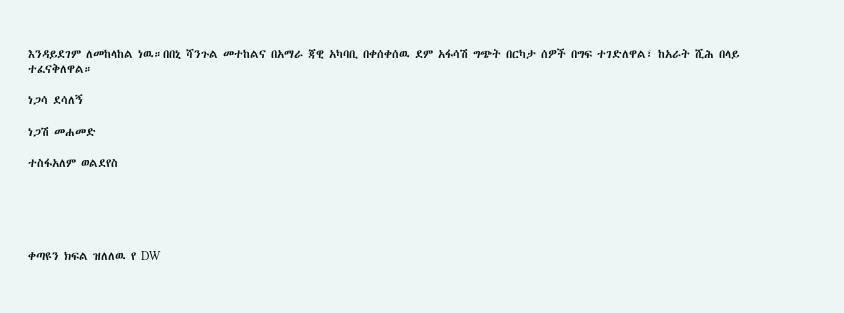እንዳይደገም ለመከላከል ነዉ።በበኒ ሻንጉል መተከልና በአማራ ጃዊ አካባቢ በቀሰቀሰዉ ደም አፋሳሽ ግጭት በርካታ ሰዎች በግፍ ተገድለዋል፣ ከአራት ሺሕ በላይ ተፈናቅለዋል።

ነጋሳ ደሳለኝ

ነጋሽ መሐመድ

ተስፋአለም ወልደየስ





ቀጣዩን ክፍል ዝለለዉ የ DW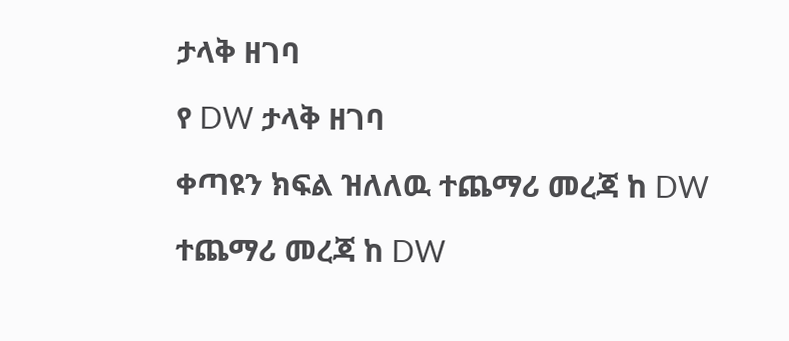ታላቅ ዘገባ

የ DW ታላቅ ዘገባ

ቀጣዩን ክፍል ዝለለዉ ተጨማሪ መረጃ ከ DW

ተጨማሪ መረጃ ከ DW